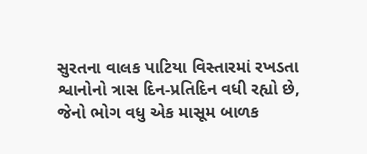સુરતના વાલક પાટિયા વિસ્તારમાં રખડતા શ્વાનોનો ત્રાસ દિન-પ્રતિદિન વધી રહ્યો છે, જેનો ભોગ વધુ એક માસૂમ બાળક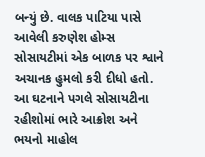બન્યું છે. વાલક પાટિયા પાસે આવેલી કરુણેશ હોમ્સ સોસાયટીમાં એક બાળક પર શ્વાને અચાનક હુમલો કરી દીધો હતો. આ ઘટનાને પગલે સોસાયટીના રહીશોમાં ભારે આક્રોશ અને ભયનો માહોલ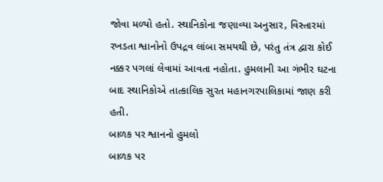જોવા મળ્યો હતો. સ્થાનિકોના જણાવ્યા અનુસાર, વિસ્તારમાં રખડતા શ્વાનોનો ઉપદ્રવ લાંબા સમયથી છે, પરંતુ તંત્ર દ્વારા કોઈ નક્કર પગલાં લેવામાં આવતા નહોતા. હુમલાની આ ગંભીર ઘટના બાદ સ્થાનિકોએ તાત્કાલિક સુરત મહાનગરપાલિકામાં જાણ કરી હતી.
બાળક પર શ્વાનનો હુમલો
બાળક પર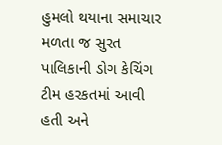હુમલો થયાના સમાચાર મળતા જ સુરત પાલિકાની ડોગ કેચિંગ ટીમ હરકતમાં આવી હતી અને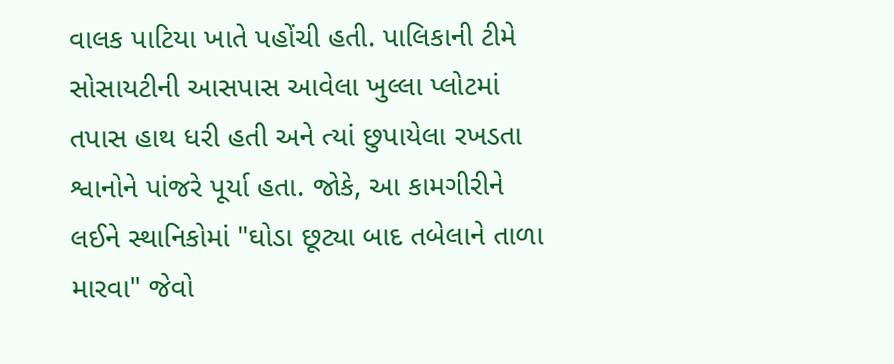વાલક પાટિયા ખાતે પહોંચી હતી. પાલિકાની ટીમે સોસાયટીની આસપાસ આવેલા ખુલ્લા પ્લોટમાં તપાસ હાથ ધરી હતી અને ત્યાં છુપાયેલા રખડતા શ્વાનોને પાંજરે પૂર્યા હતા. જોકે, આ કામગીરીને લઈને સ્થાનિકોમાં "ઘોડા છૂટ્યા બાદ તબેલાને તાળા મારવા" જેવો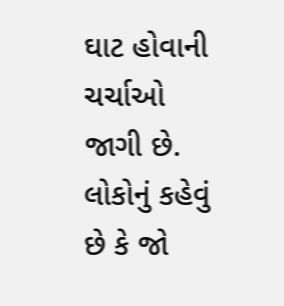ઘાટ હોવાની ચર્ચાઓ જાગી છે. લોકોનું કહેવું છે કે જો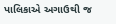પાલિકાએ અગાઉથી જ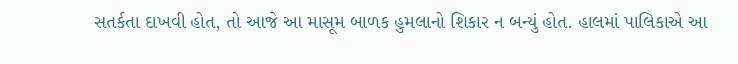સતર્કતા દાખવી હોત, તો આજે આ માસૂમ બાળક હુમલાનો શિકાર ન બન્યું હોત. હાલમાં પાલિકાએ આ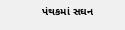પંથકમાં સઘન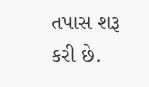તપાસ શરૂ કરી છે.